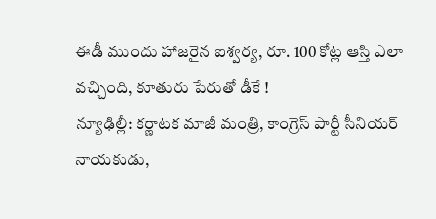ఈడీ ముందు హాజరైన ఐశ్వర్య, రూ. 100 కోట్ల ఆస్తి ఎలా వచ్చింది, కూతురు పేరుతో డీకే !
న్యూఢిల్లీ: కర్ణాటక మాజీ మంత్రి, కాంగ్రెస్ పార్టీ సీనియర్ నాయకుడు,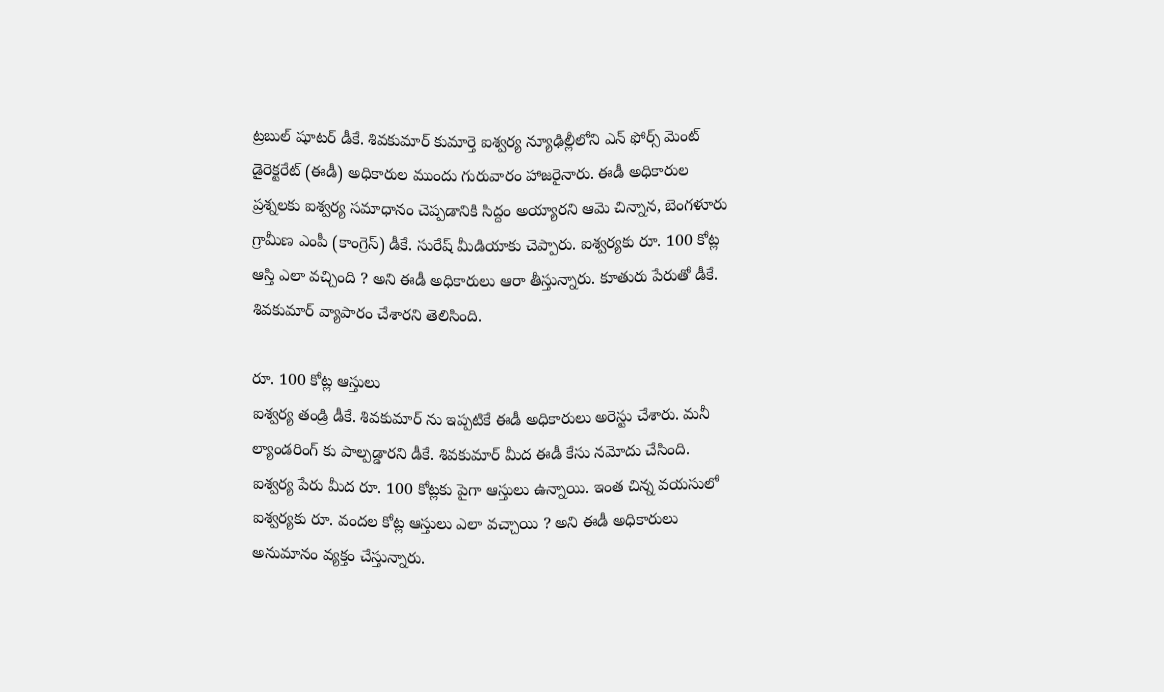ట్రబుల్ షూటర్ డీకే. శివకుమార్ కుమార్తె ఐశ్వర్య న్యూఢిల్లీలోని ఎన్ ఫోర్స్ మెంట్ డైరెక్టరేట్ (ఈడీ) అధికారుల ముందు గురువారం హాజరైనారు. ఈడీ అధికారుల ప్రశ్నలకు ఐశ్వర్య సమాధానం చెప్పడానికి సిద్దం అయ్యారని ఆమె చిన్నాన, బెంగళూరు గ్రామీణ ఎంపీ (కాంగ్రెస్) డీకే. సురేష్ మీడియాకు చెప్పారు. ఐశ్వర్యకు రూ. 100 కోట్ల ఆస్తి ఎలా వచ్చింది ? అని ఈడీ అధికారులు ఆరా తీస్తున్నారు. కూతురు పేరుతో డీకే. శివకుమార్ వ్యాపారం చేశారని తెలిసింది.

రూ. 100 కోట్ల ఆస్తులు
ఐశ్వర్య తండ్రి డీకే. శివకుమార్ ను ఇప్పటికే ఈడీ అధికారులు అరెస్టు చేశారు. మనీ ల్యాండరింగ్ కు పాల్పడ్డారని డీకే. శివకుమార్ మీద ఈడీ కేసు నమోదు చేసింది. ఐశ్వర్య పేరు మీద రూ. 100 కోట్లకు పైగా ఆస్తులు ఉన్నాయి. ఇంత చిన్న వయసులో ఐశ్వర్యకు రూ. వందల కోట్ల ఆస్తులు ఎలా వచ్చాయి ? అని ఈడీ అధికారులు అనుమానం వ్యక్తం చేస్తున్నారు.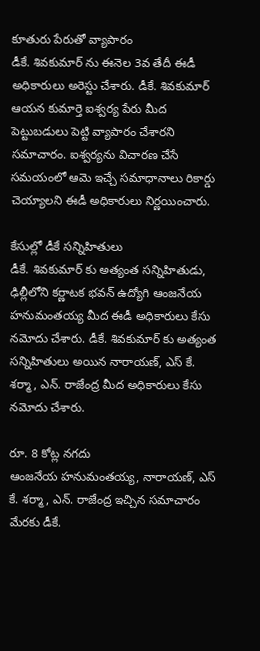కూతురు పేరుతో వ్యాపారం
డీకే. శివకుమార్ ను ఈనెల 3వ తేదీ ఈడీ అధికారులు అరెస్టు చేశారు. డీకే. శివకుమార్ ఆయన కుమార్తె ఐశ్వర్య పేరు మీద పెట్టుబడులు పెట్టి వ్యాపారం చేశారని సమాచారం. ఐశ్వర్యను విచారణ చేసే సమయంలో ఆమె ఇచ్చే సమాధానాలు రికార్డు చెయ్యాలని ఈడీ అధికారులు నిర్ణయించారు.

కేసుల్లో డీకే సన్నిహితులు
డీకే. శివకుమార్ కు అత్యంత సన్నిహితుడు, ఢిల్లీలోని కర్ణాటక భవన్ ఉద్యోగి ఆంజనేయ హనుమంతయ్య మీద ఈడీ అధికారులు కేసు నమోదు చేశారు. డీకే. శివకుమార్ కు అత్యంత సన్నిహితులు అయిన నారాయణ్, ఎస్ కే. శర్మా, ఎన్. రాజేంద్ర మీద అధికారులు కేసు నమోదు చేశారు.

రూ. 8 కోట్ల నగదు
ఆంజనేయ హనుమంతయ్య, నారాయణ్, ఎస్ కే. శర్మా, ఎన్. రాజేంద్ర ఇచ్చిన సమాచారం మేరకు డీకే.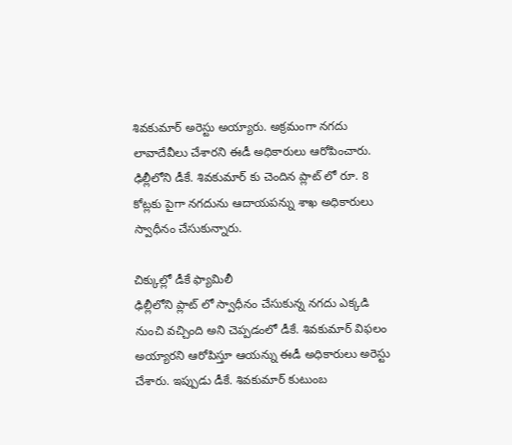శివకుమార్ అరెస్టు అయ్యారు. అక్రమంగా నగదు లావాదేవీలు చేశారని ఈడీ అధికారులు ఆరోపించారు. ఢిల్లీలోని డీకే. శివకుమార్ కు చెందిన ప్లాట్ లో రూ. 8 కోట్లకు పైగా నగదును ఆదాయపన్ను శాఖ అధికారులు స్వాధీనం చేసుకున్నారు.

చిక్కుల్లో డీకే ఫ్యామిలీ
ఢిల్లీలోని ప్లాట్ లో స్వాధీనం చేసుకున్న నగదు ఎక్కడి నుంచి వచ్చింది అని చెప్పడంలో డీకే. శివకుమార్ విఫలం అయ్యారని ఆరోపిస్తూ ఆయన్ను ఈడీ అధికారులు అరెస్టు చేశారు. ఇప్పుడు డీకే. శివకుమార్ కుటుంబ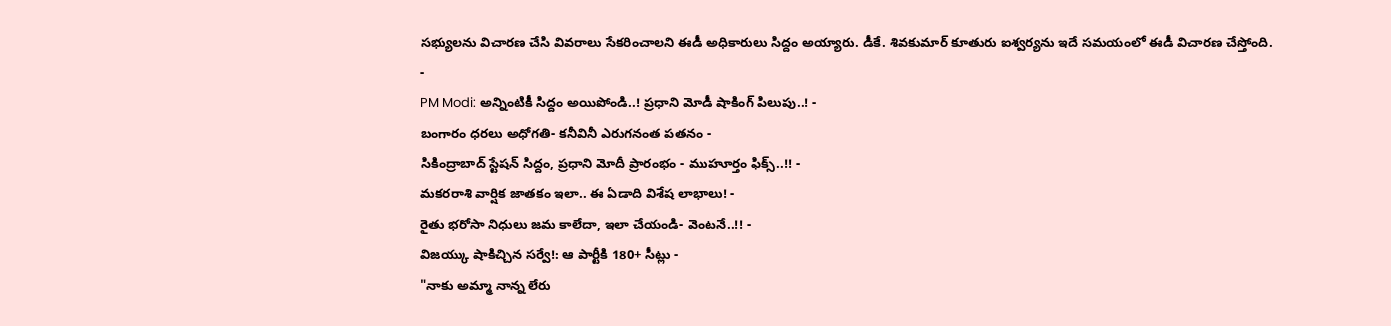సభ్యులను విచారణ చేసి వివరాలు సేకరించాలని ఈడీ అధికారులు సిద్దం అయ్యారు. డీకే. శివకుమార్ కూతురు ఐశ్వర్యను ఇదే సమయంలో ఈడీ విచారణ చేస్తోంది.
-
PM Modi: అన్నింటికీ సిద్దం అయిపోండి..! ప్రధాని మోడీ షాకింగ్ పిలుపు..! -
బంగారం ధరలు అధోగతి- కనీవినీ ఎరుగనంత పతనం -
సికింద్రాబాద్ స్టేషన్ సిద్దం, ప్రధాని మోదీ ప్రారంభం - ముహూర్తం ఫిక్స్..!! -
మకరరాశి వార్షిక జాతకం ఇలా.. ఈ ఏడాది విశేష లాభాలు! -
రైతు భరోసా నిధులు జమ కాలేదా, ఇలా చేయండి- వెంటనే..!! -
విజయ్కు షాకిచ్చిన సర్వే!: ఆ పార్టీకి 180+ సీట్లు -
"నాకు అమ్మా నాన్న లేరు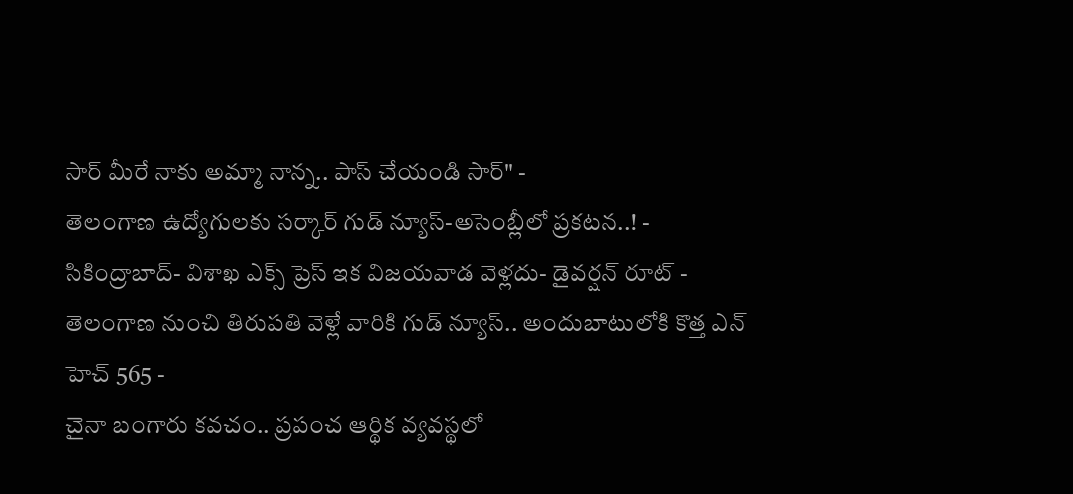సార్ మీరే నాకు అమ్మా నాన్న.. పాస్ చేయండి సార్" -
తెలంగాణ ఉద్యోగులకు సర్కార్ గుడ్ న్యూస్-అసెంబ్లీలో ప్రకటన..! -
సికింద్రాబాద్- విశాఖ ఎక్స్ ప్రెస్ ఇక విజయవాడ వెళ్లదు- డైవర్షన్ రూట్ -
తెలంగాణ నుంచి తిరుపతి వెళ్లే వారికి గుడ్ న్యూస్.. అందుబాటులోకి కొత్త ఎన్ హెచ్ 565 -
చైనా బంగారు కవచం.. ప్రపంచ ఆర్థిక వ్యవస్థలో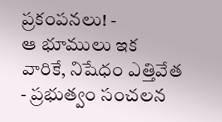ప్రకంపనలు! -
ఆ భూములు ఇక వారికే, నిషేధం ఎత్తివేత - ప్రభుత్వం సంచలన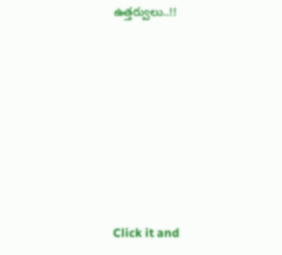ఉత్తర్వులు..!!












Click it and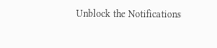Unblock the Notifications